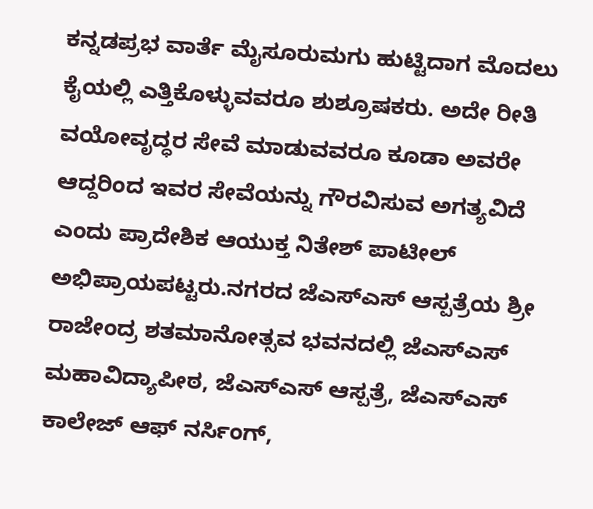ಕನ್ನಡಪ್ರಭ ವಾರ್ತೆ ಮೈಸೂರುಮಗು ಹುಟ್ಟಿದಾಗ ಮೊದಲು ಕೈಯಲ್ಲಿ ಎತ್ತಿಕೊಳ್ಳುವವರೂ ಶುಶ್ರೂಷಕರು. ಅದೇ ರೀತಿ ವಯೋವೃದ್ಧರ ಸೇವೆ ಮಾಡುವವರೂ ಕೂಡಾ ಅವರೇ ಆದ್ದರಿಂದ ಇವರ ಸೇವೆಯನ್ನು ಗೌರವಿಸುವ ಅಗತ್ಯವಿದೆ ಎಂದು ಪ್ರಾದೇಶಿಕ ಆಯುಕ್ತ ನಿತೇಶ್‌ ಪಾಟೀಲ್‌ ಅಭಿಪ್ರಾಯಪಟ್ಟರು.ನಗರದ ಜೆಎಸ್‌ಎಸ್‌ ಆಸ್ಪತ್ರೆಯ ಶ್ರೀ ರಾಜೇಂದ್ರ ಶತಮಾನೋತ್ಸವ ಭವನದಲ್ಲಿ ಜೆಎಸ್‌ಎಸ್‌ ಮಹಾವಿದ್ಯಾಪೀಠ, ಜೆಎಸ್‌ಎಸ್‌ ಆಸ್ಪತ್ರೆ, ಜೆಎಸ್‌ಎಸ್‌ ಕಾಲೇಜ್ ಆಫ್ ನರ್ಸಿಂಗ್,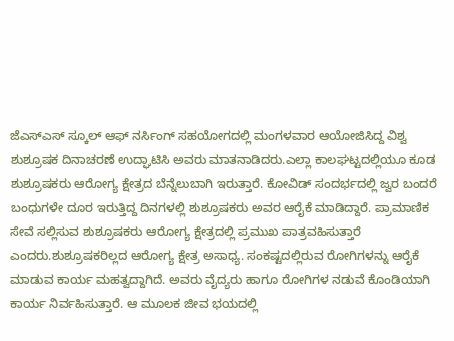ಜೆಎಸ್ಎಸ್ ಸ್ಕೂಲ್ ಆಫ್ ನರ್ಸಿಂಗ್ ಸಹಯೋಗದಲ್ಲಿ ಮಂಗಳವಾರ ಆಯೋಜಿಸಿದ್ದ ವಿಶ್ವ ಶುಶ್ರೂಷಕ ದಿನಾಚರಣೆ ಉದ್ಘಾಟಿಸಿ ಅವರು ಮಾತನಾಡಿದರು.ಎಲ್ಲಾ ಕಾಲಘಟ್ಟದಲ್ಲಿಯೂ ಕೂಡ ಶುಶ್ರೂಷಕರು ಆರೋಗ್ಯ ಕ್ಷೇತ್ರದ ಬೆನ್ನೆಲುಬಾಗಿ ಇರುತ್ತಾರೆ. ಕೋವಿಡ್‌ ಸಂದರ್ಭದಲ್ಲಿ ಜ್ವರ ಬಂದರೆ ಬಂಧುಗಳೇ ದೂರ ಇರುತ್ತಿದ್ದ ದಿನಗಳಲ್ಲಿ ಶುಶ್ರೂಷಕರು ಅವರ ಆರೈಕೆ ಮಾಡಿದ್ದಾರೆ. ಪ್ರಾಮಾಣಿಕ ಸೇವೆ ಸಲ್ಲಿಸುವ ಶುಶ್ರೂಷಕರು ಆರೋಗ್ಯ ಕ್ಷೇತ್ರದಲ್ಲಿ ಪ್ರಮುಖ ಪಾತ್ರವಹಿಸುತ್ತಾರೆ ಎಂದರು.ಶುಶ್ರೂಷಕರಿಲ್ಲದ ಆರೋಗ್ಯ ಕ್ಷೇತ್ರ ಅಸಾಧ್ಯ. ಸಂಕಷ್ಟದಲ್ಲಿರುವ ರೋಗಿಗಳನ್ನು ಆರೈಕೆ ಮಾಡುವ ಕಾರ್ಯ ಮಹತ್ವದ್ದಾಗಿದೆ. ಅವರು ವೈದ್ಯರು ಹಾಗೂ ರೋಗಿಗಳ ನಡುವೆ ಕೊಂಡಿಯಾಗಿ ಕಾರ್ಯ ನಿರ್ವಹಿಸುತ್ತಾರೆ. ಆ ಮೂಲಕ ಜೀವ ಭಯದಲ್ಲಿ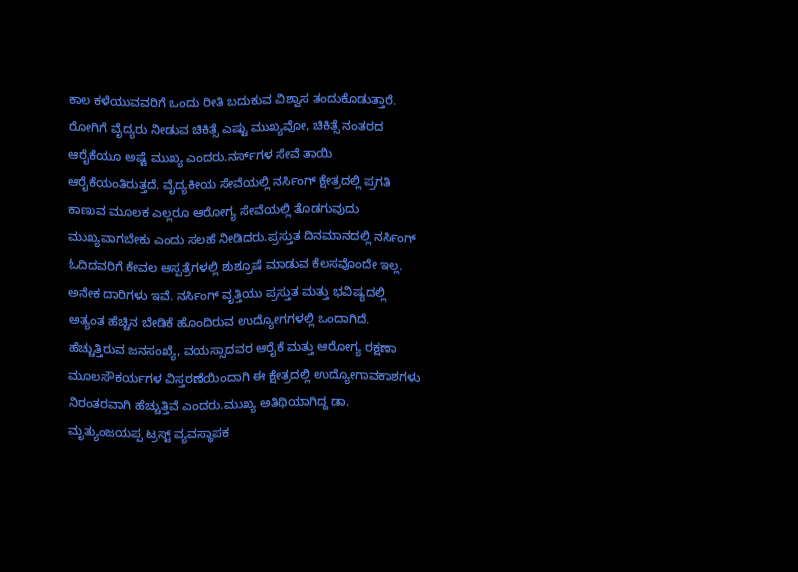ಕಾಲ ಕಳೆಯುವವರಿಗೆ ಒಂದು ರೀತಿ ಬದುಕುವ ವಿಶ್ವಾಸ ತಂದುಕೊಡುತ್ತಾರೆ. ರೋಗಿಗೆ ವೈದ್ಯರು ನೀಡುವ ಚಿಕಿತ್ಸೆ ಎಷ್ಟು ಮುಖ್ಯವೋ, ಚಿಕಿತ್ಸೆ ನಂತರದ ಆರೈಕೆಯೂ ಅಷ್ಟೆ ಮುಖ್ಯ ಎಂದರು.ನರ್ಸ್‌ಗಳ ಸೇವೆ ತಾಯಿ ಆರೈಕೆಯಂತಿರುತ್ತದೆ. ವೈದ್ಯಕೀಯ ಸೇವೆಯಲ್ಲಿ ನರ್ಸಿಂಗ್ ಕ್ಷೇತ್ರದಲ್ಲಿ ಪ್ರಗತಿ ಕಾಣುವ ಮೂಲಕ ಎಲ್ಲರೂ ಆರೋಗ್ಯ ಸೇವೆಯಲ್ಲಿ ತೊಡಗುವುದು ಮುಖ್ಯವಾಗಬೇಕು ಎಂದು ಸಲಹೆ ನೀಡಿದರು.ಪ್ರಸ್ತುತ ದಿನಮಾನದಲ್ಲಿ ನರ್ಸಿಂಗ್‌ ಓದಿದವರಿಗೆ ಕೇವಲ ಆಸ್ಪತ್ರೆಗಳಲ್ಲಿ ಶುಶ್ರೂಷೆ ಮಾಡುವ ಕೆಲಸವೊಂದೇ ಇಲ್ಲ. ಅನೇಕ ದಾರಿಗಳು ಇವೆ. ನರ್ಸಿಂಗ್ ವೃತ್ತಿಯು ಪ್ರಸ್ತುತ ಮತ್ತು ಭವಿಷ್ಯದಲ್ಲಿ ಅತ್ಯಂತ ಹೆಚ್ಚಿನ ಬೇಡಿಕೆ ಹೊಂದಿರುವ ಉದ್ಯೋಗಗಳಲ್ಲಿ ಒಂದಾಗಿದೆ. ಹೆಚ್ಚುತ್ತಿರುವ ಜನಸಂಖ್ಯೆ, ವಯಸ್ಸಾದವರ ಆರೈಕೆ ಮತ್ತು ಆರೋಗ್ಯ ರಕ್ಷಣಾ ಮೂಲಸೌಕರ್ಯಗಳ ವಿಸ್ತರಣೆಯಿಂದಾಗಿ ಈ ಕ್ಷೇತ್ರದಲ್ಲಿ ಉದ್ಯೋಗಾವಕಾಶಗಳು ನಿರಂತರವಾಗಿ ಹೆಚ್ಚುತ್ತಿವೆ ಎಂದರು.ಮುಖ್ಯ ಅತಿಥಿಯಾಗಿದ್ದ ಡಾ. ಮೃತ್ಯುಂಜಯಪ್ಪ ಟ್ರಸ್ಟ್‌ ವ್ಯವಸ್ಥಾಪಕ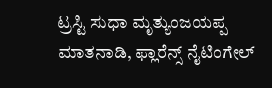ಟ್ರಸ್ಟಿ ಸುಧಾ ಮೃತ್ಯುಂಜಯಪ್ಪ ಮಾತನಾಡಿ, ಫ್ಲಾರೆನ್ಸ್ ನೈಟಿಂಗೇಲ್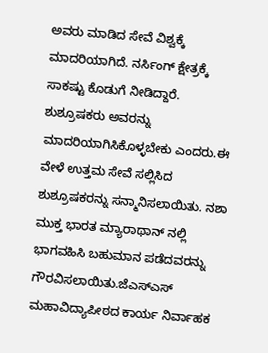ಅವರು ಮಾಡಿದ ಸೇವೆ ವಿಶ್ವಕ್ಕೆ ಮಾದರಿಯಾಗಿದೆ. ನರ್ಸಿಂಗ್ ಕ್ಷೇತ್ರಕ್ಕೆ ಸಾಕಷ್ಟು ಕೊಡುಗೆ ನೀಡಿದ್ದಾರೆ. ಶುಶ್ರೂಷಕರು ಅವರನ್ನು ಮಾದರಿಯಾಗಿಸಿಕೊಳ್ಳಬೇಕು ಎಂದರು.ಈ ವೇಳೆ ಉತ್ತಮ ಸೇವೆ ಸಲ್ಲಿಸಿದ ಶುಶ್ರೂಷಕರನ್ನು ಸನ್ಮಾನಿಸಲಾಯಿತು. ನಶಾ ಮುಕ್ತ ಭಾರತ ಮ್ಯಾರಾಥಾನ್‌ ನಲ್ಲಿ ಭಾಗವಹಿಸಿ ಬಹುಮಾನ ಪಡೆದವರನ್ನು ಗೌರವಿಸಲಾಯಿತು.ಜೆಎಸ್‌ಎಸ್‌ ಮಹಾವಿದ್ಯಾಪೀಠದ ಕಾರ್ಯ ನಿರ್ವಾಹಕ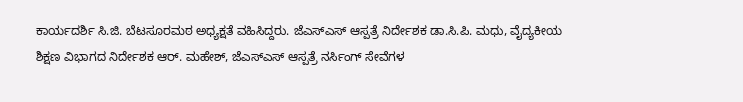ಕಾರ್ಯದರ್ಶಿ ಸಿ.ಜಿ. ಬೆಟಸೂರಮಠ ಅಧ್ಯಕ್ಷತೆ ವಹಿಸಿದ್ದರು. ಜೆಎಸ್‌ಎಸ್‌ ಆಸ್ಪತ್ರೆ ನಿರ್ದೇಶಕ ಡಾ.ಸಿ.ಪಿ. ಮಧು, ವೈದ್ಯಕೀಯ ಶಿಕ್ಷಣ ವಿಭಾಗದ ನಿರ್ದೇಶಕ ಆರ್. ಮಹೇಶ್, ಜೆಎಸ್‌ಎಸ್‌ ಆಸ್ಪತ್ರೆ ನರ್ಸಿಂಗ್ ಸೇವೆಗಳ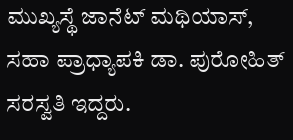ಮುಖ್ಯಸ್ಥೆ ಜಾನೆಟ್ ಮಥಿಯಾಸ್, ಸಹಾ ಪ್ರಾಧ್ಯಾಪಕಿ ಡಾ. ಪುರೋಹಿತ್‌ ಸರಸ್ವತಿ ಇದ್ದರು.